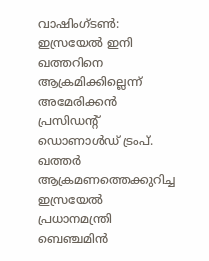വാഷിംഗ്ടൺ: ഇസ്രയേൽ ഇനി ഖത്തറിനെ ആക്രമിക്കില്ലെന്ന് അമേരിക്കൻ പ്രസിഡന്റ് ഡൊണാൾഡ് ട്രംപ്. ഖത്തർ ആക്രമണത്തെക്കുറിച്ച ഇസ്രയേൽ പ്രധാനമന്ത്രി ബെഞ്ചമിൻ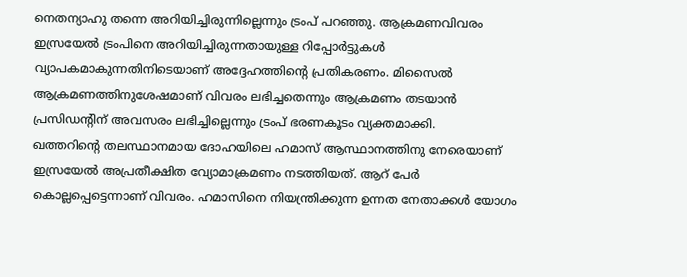നെതന്യാഹു തന്നെ അറിയിച്ചിരുന്നില്ലെന്നും ട്രംപ് പറഞ്ഞു. ആക്രമണവിവരം ഇസ്രയേൽ ട്രംപിനെ അറിയിച്ചിരുന്നതായുള്ള റിപ്പോർട്ടുകൾ വ്യാപകമാകുന്നതിനിടെയാണ് അദ്ദേഹത്തിന്റെ പ്രതികരണം. മിസൈൽ ആക്രമണത്തിനുശേഷമാണ് വിവരം ലഭിച്ചതെന്നും ആക്രമണം തടയാൻ പ്രസിഡന്റിന് അവസരം ലഭിച്ചില്ലെന്നും ട്രംപ് ഭരണകൂടം വ്യക്തമാക്കി.
ഖത്തറിന്റെ തലസ്ഥാനമായ ദോഹയിലെ ഹമാസ് ആസ്ഥാനത്തിനു നേരെയാണ് ഇസ്രയേൽ അപ്രതീക്ഷിത വ്യോമാക്രമണം നടത്തിയത്. ആറ് പേർ കൊല്ലപ്പെട്ടെന്നാണ് വിവരം. ഹമാസിനെ നിയന്ത്രിക്കുന്ന ഉന്നത നേതാക്കൾ യോഗം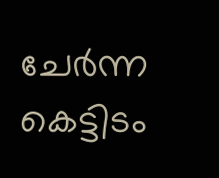ചേർന്ന കെട്ടിടം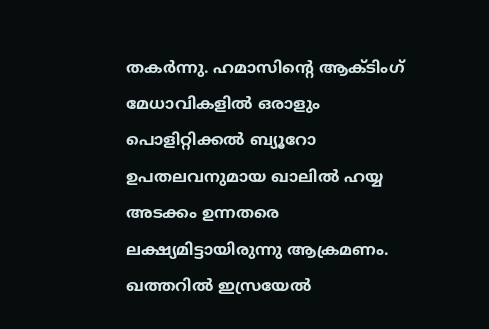തകർന്നു. ഹമാസിന്റെ ആക്ടിംഗ് മേധാവികളിൽ ഒരാളും പൊളിറ്റിക്കൽ ബ്യൂറോ ഉപതലവനുമായ ഖാലിൽ ഹയ്യ അടക്കം ഉന്നതരെ ലക്ഷ്യമിട്ടായിരുന്നു ആക്രമണം. ഖത്തറിൽ ഇസ്രയേൽ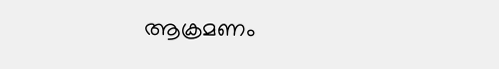ആക്രമണം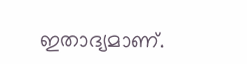ഇതാദ്യമാണ്.